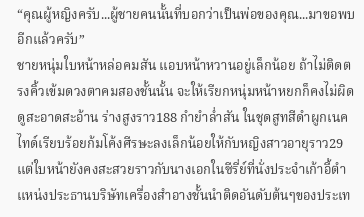“คุณผู้หญิงครับ...ผู้ชายคนนั้นที่บอกว่าเป็นพ่อของคุณ...มาขอพบอีกแล้วครับ”
ชายหนุ่มใบหน้าหล่อคมสัน แอบหน้าหวานอยู่เล็กน้อย ถ้าไม่ติดตรงคิ้วเข้มดวงตาคมสองชั้นนั้น จะให้เรียกหนุ่มหน้าหยกก็คงไม่ผิด ดูสะอาดสะอ้าน ร่างสูงราว188 กำยำล่ำสัน ในชุดสูทสีดำผูกเนคไทด์เรียบร้อยก้มโค้งศีรษะลงเล็กน้อยให้กับหญิงสาวอายุราว29 แต่ใบหน้ายังคงสะสวยราวกับนางเอกในซีรี่ย์ที่นั่งประจำเก้าอี้ตำแหน่งประธานบริษัทเครื่องสำอางชั้นนำติดอันดับต้นๆของประเท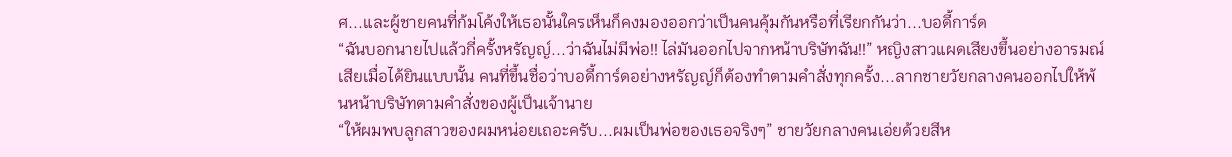ศ...และผู้ชายคนที่ก้มโค้งให้เธอนั้นใครเห็นก็คงมองออกว่าเป็นคนคุ้มกันหรือที่เรียกกันว่า...บอดี้การ์ด
“ฉันบอกนายไปแล้วกี่ครั้งหรัญญ์...ว่าฉันไม่มีพ่อ!! ไล่มันออกไปจากหน้าบริษัทฉัน!!” หญิงสาวแผดเสียงขึ้นอย่างอารมณ์เสียเมื่อได้ยินแบบนั้น คนที่ขึ้นชื่อว่าบอดี้การ์ดอย่างหรัญญ์ก็ต้องทำตามคำสั่งทุกครั้ง...ลากชายวัยกลางคนออกไปให้พ้นหน้าบริษัทตามคำสั่งของผู้เป็นเจ้านาย
“ให้ผมพบลูกสาวของผมหน่อยเถอะครับ...ผมเป็นพ่อของเธอจริงๆ” ชายวัยกลางคนเอ่ยด้วยสีห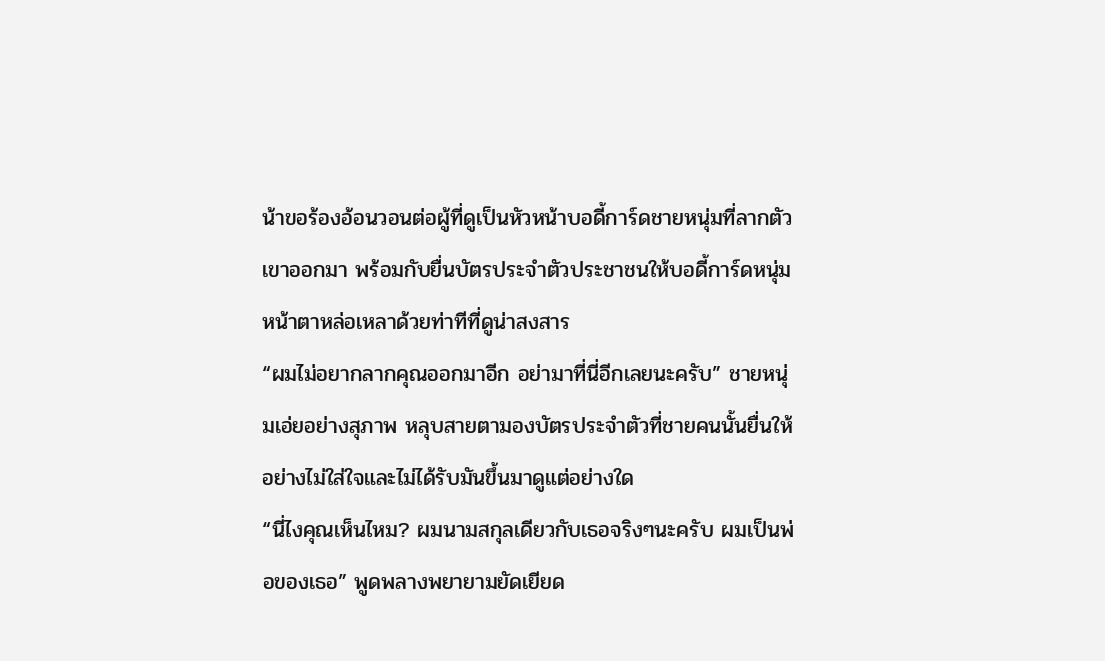น้าขอร้องอ้อนวอนต่อผู้ที่ดูเป็นหัวหน้าบอดี้การ์ดชายหนุ่มที่ลากตัวเขาออกมา พร้อมกับยื่นบัตรประจำตัวประชาชนให้บอดี้การ์ดหนุ่มหน้าตาหล่อเหลาด้วยท่าทีที่ดูน่าสงสาร
“ผมไม่อยากลากคุณออกมาอีก อย่ามาที่นี่อีกเลยนะครับ” ชายหนุ่มเอ่ยอย่างสุภาพ หลุบสายตามองบัตรประจำตัวที่ชายคนนั้นยื่นให้อย่างไม่ใส่ใจและไม่ได้รับมันขึ้นมาดูแต่อย่างใด
“นี่ไงคุณเห็นไหม? ผมนามสกุลเดียวกับเธอจริงๆนะครับ ผมเป็นพ่อของเธอ” พูดพลางพยายามยัดเยียด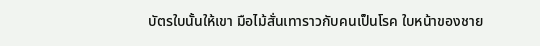บัตรใบนั้นให้เขา มือไม้สั่นเทาราวกับคนเป็นโรค ใบหน้าของชาย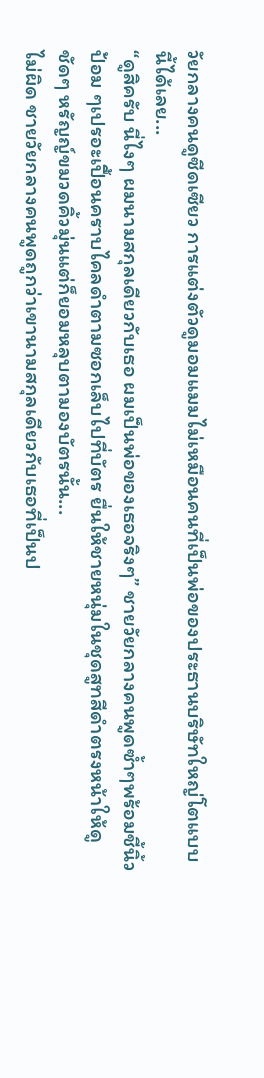วัยกลางคนดูซีดเซียว การแต่งตัวดูมอมแมมไม่เหมือนคนที่เป็นพ่อของประธานบริษัทใหญ่โตแบบนี้ได้เลย...
“ดูสิครับ นี่ไงๆ ผมนามสกุลเดียวกับเธอ ผมเป็นพ่อของเธอจริงๆ” ชายวัยกลางคนพูดซ้ำๆพร้อมชี้นิ้วป้อม ๆเปรอะเปื้อนคราบไคลดำตามซอกเล็บไปที่บัตร ยื่นให้ชายหนุ่มในชุดสูทสีดำตรงหน้าให้ดูชัดๆ หรัญญ์ขมวดคิ้วมุ่นแต่ก็ยอมหลุบตามองบัตรนั้น...
ไม่ผิด ชายวัยกลางคนพูดถูกว่าเขานามสกุลเดียวกับเธอที่เป็นป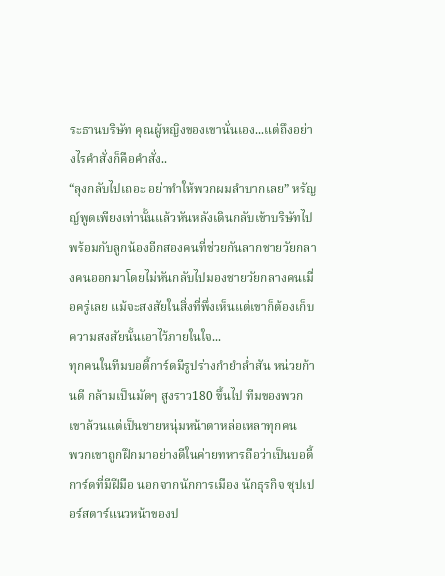ระธานบริษัท คุณผู้หญิงของเขานั่นเอง...แต่ถึงอย่างไรคำสั่งก็คือคำสั่ง..
“ลุงกลับไปเถอะ อย่าทำให้พวกผมลำบากเลย” หรัญญ์พูดเพียงเท่านั้นแล้วหันหลังเดินกลับเข้าบริษัทไปพร้อมกับลูกน้องอีกสองคนที่ช่วยกันลากชายวัยกลางคนออกมาโดยไม่หันกลับไปมองชายวัยกลางคนเมื่อครู่เลย แม้จะสงสัยในสิ่งที่พึ่งเห็นแต่เขาก็ต้องเก็บความสงสัยนั้นเอาไว้ภายในใจ...
ทุกคนในทีมบอดี้การ์ดมีรูปร่างกำยำล่ำสัน หน่วยก้านดี กล้ามเป็นมัดๆ สูงราว180 ขึ้นไป ทีมของพวกเขาล้วนแต่เป็นชายหนุ่มหน้าตาหล่อเหลาทุกคน
พวกเขาถูกฝึกมาอย่างดีในค่ายทหารถือว่าเป็นบอดี้การ์ดที่มีฝีมือ นอกจากนักการเมือง นักธุรกิจ ซุปเปอร์สตาร์แนวหน้าของป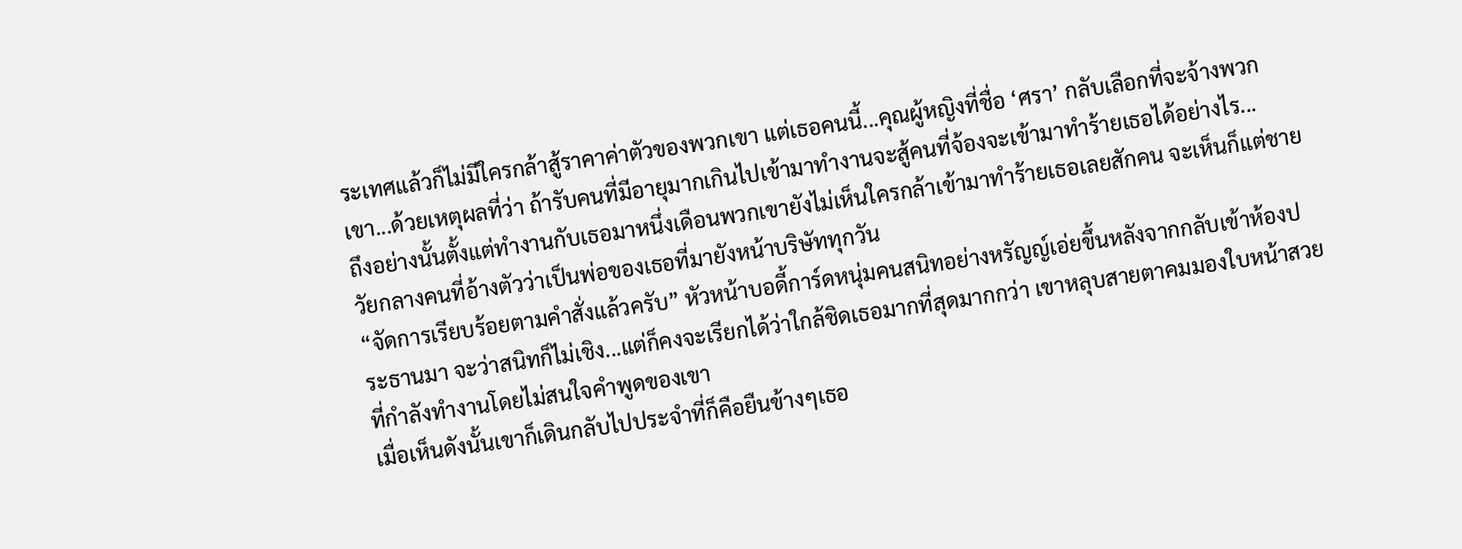ระเทศแล้วก็ไม่มีใครกล้าสู้ราคาค่าตัวของพวกเขา แต่เธอคนนี้...คุณผู้หญิงที่ชื่อ ‘ศรา’ กลับเลือกที่จะจ้างพวกเขา...ด้วยเหตุผลที่ว่า ถ้ารับคนที่มีอายุมากเกินไปเข้ามาทำงานจะสู้คนที่จ้องจะเข้ามาทำร้ายเธอได้อย่างไร...
ถึงอย่างนั้นตั้งแต่ทำงานกับเธอมาหนึ่งเดือนพวกเขายังไม่เห็นใครกล้าเข้ามาทำร้ายเธอเลยสักคน จะเห็นก็แต่ชายวัยกลางคนที่อ้างตัวว่าเป็นพ่อของเธอที่มายังหน้าบริษัททุกวัน
“จัดการเรียบร้อยตามคำสั่งแล้วครับ” หัวหน้าบอดี้การ์ดหนุ่มคนสนิทอย่างหรัญญ์เอ่ยขึ้นหลังจากกลับเข้าห้องประธานมา จะว่าสนิทก็ไม่เชิง...แต่ก็คงจะเรียกได้ว่าใกล้ชิดเธอมากที่สุดมากกว่า เขาหลุบสายตาคมมองใบหน้าสวยที่กำลังทำงานโดยไม่สนใจคำพูดของเขา
เมื่อเห็นดังนั้นเขาก็เดินกลับไปประจำที่ก็คือยืนข้างๆเธอ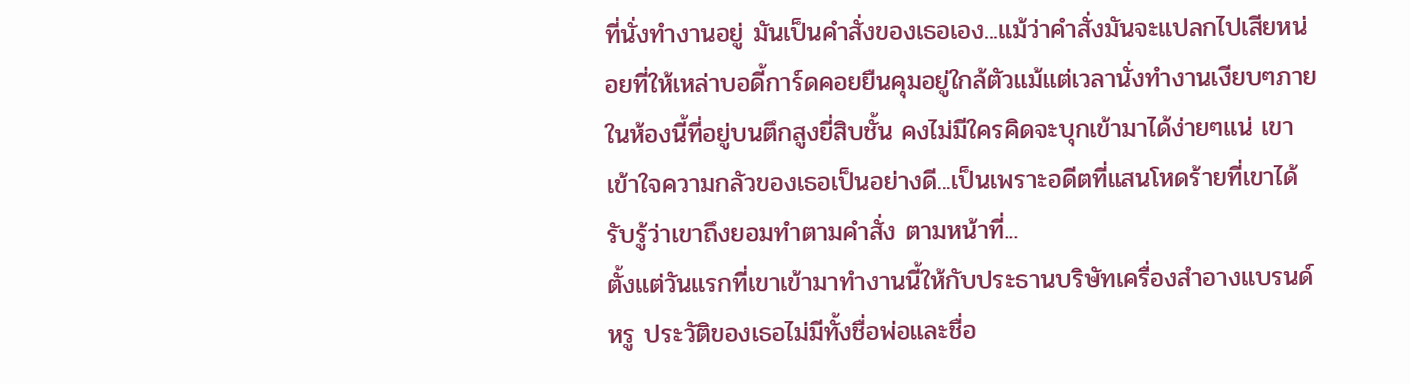ที่นั่งทำงานอยู่ มันเป็นคำสั่งของเธอเอง...แม้ว่าคำสั่งมันจะแปลกไปเสียหน่อยที่ให้เหล่าบอดี้การ์ดคอยยืนคุมอยู่ใกล้ตัวแม้แต่เวลานั่งทำงานเงียบๆภายในห้องนี้ที่อยู่บนตึกสูงยี่สิบชั้น คงไม่มีใครคิดจะบุกเข้ามาได้ง่ายๆแน่ เขาเข้าใจความกลัวของเธอเป็นอย่างดี...เป็นเพราะอดีตที่แสนโหดร้ายที่เขาได้รับรู้ว่าเขาถึงยอมทำตามคำสั่ง ตามหน้าที่...
ตั้งแต่วันแรกที่เขาเข้ามาทำงานนี้ให้กับประธานบริษัทเครื่องสำอางแบรนด์หรู ประวัติของเธอไม่มีทั้งชื่อพ่อและชื่อ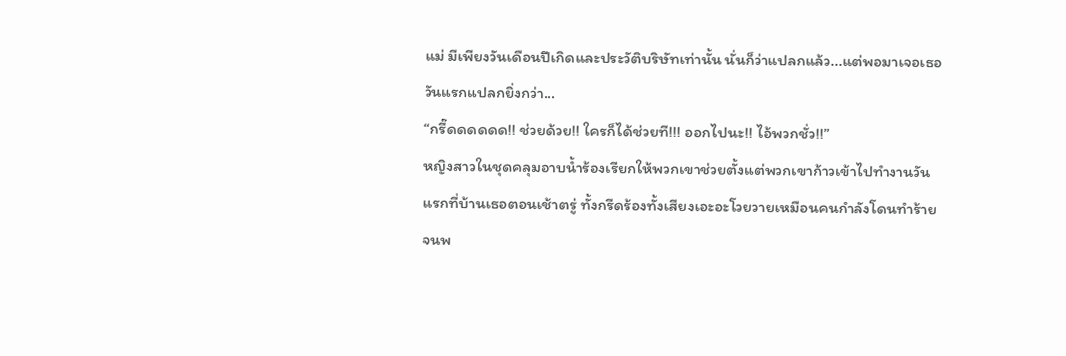แม่ มีเพียงวันเดือนปีเกิดและประวัติบริษัทเท่านั้น นั่นก็ว่าแปลกแล้ว...แต่พอมาเจอเธอวันแรกแปลกยิ่งกว่า...
“กรี๊ดดดดดด!! ช่วยด้วย!! ใครก็ได้ช่วยที!!! ออกไปนะ!! ไอ้พวกชั่ว!!”
หญิงสาวในชุดคลุมอาบน้ำร้องเรียกให้พวกเขาช่วยตั้งแต่พวกเขาก้าวเข้าไปทำงานวันแรกที่บ้านเธอตอนเช้าตรู่ ทั้งกรีดร้องทั้งเสียงเอะอะโวยวายเหมือนคนกำลังโดนทำร้าย จนพ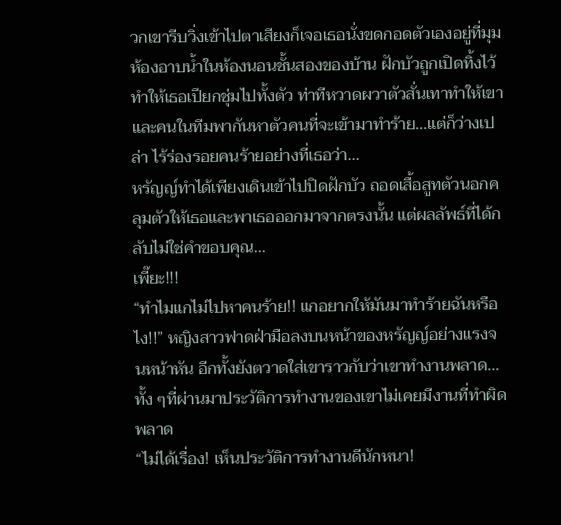วกเขารีบวิ่งเข้าไปตาเสียงก็เจอเธอนั่งขดกอดตัวเองอยู่ที่มุมห้องอาบน้ำในห้องนอนชั้นสองของบ้าน ฝักบัวถูกเปิดทิ้งไว้ทำให้เธอเปียกชุ่มไปทั้งตัว ท่าทีหวาดผวาตัวสั่นเทาทำให้เขาและคนในทีมพากันหาตัวคนที่จะเข้ามาทำร้าย...แต่ก็ว่างเปล่า ไร้ร่องรอยคนร้ายอย่างที่เธอว่า...
หรัญญ์ทำได้เพียงเดินเข้าไปปิดฝักบัว ถอดเสื้อสูทตัวนอกคลุมตัวให้เธอและพาเธอออกมาจากตรงนั้น แต่ผลลัพธ์ที่ได้กลับไม่ใช่คำขอบคุณ...
เพี๊ยะ!!!
“ทำไมแกไม่ไปหาคนร้าย!! แกอยากให้มันมาทำร้ายฉันหรือไง!!” หญิงสาวฟาดฝ่ามือลงบนหน้าของหรัญญ์อย่างแรงจนหน้าหัน อีกทั้งยังตวาดใส่เขาราวกับว่าเขาทำงานพลาด...ทั้ง ๆที่ผ่านมาประวัติการทำงานของเขาไม่เคยมีงานที่ทำผิดพลาด
“ไม่ได้เรื่อง! เห็นประวัติการทำงานดีนักหนา!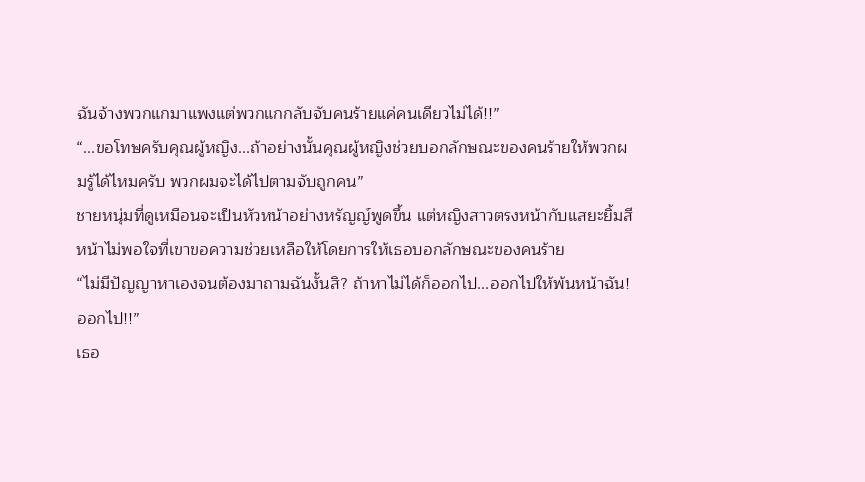ฉันจ้างพวกแกมาแพงแต่พวกแกกลับจับคนร้ายแค่คนเดียวไม่ได้!!”
“...ขอโทษครับคุณผู้หญิง...ถ้าอย่างนั้นคุณผู้หญิงช่วยบอกลักษณะของคนร้ายให้พวกผมรู้ได้ไหมครับ พวกผมจะได้ไปตามจับถูกคน”
ชายหนุ่มที่ดูเหมือนจะเป็นหัวหน้าอย่างหรัญญ์พูดขึ้น แต่หญิงสาวตรงหน้ากับแสยะยิ้มสีหน้าไม่พอใจที่เขาขอความช่วยเหลือให้โดยการให้เธอบอกลักษณะของคนร้าย
“ไม่มีปัญญาหาเองจนต้องมาถามฉันงั้นสิ? ถ้าหาไม่ได้ก็ออกไป...ออกไปให้พ้นหน้าฉัน! ออกไป!!”
เธอ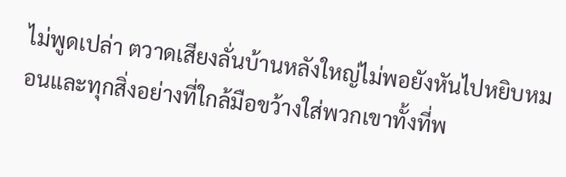ไม่พูดเปล่า ตวาดเสียงลั่นบ้านหลังใหญ่ไม่พอยังหันไปหยิบหมอนและทุกสิ่งอย่างที่ใกล้มือขว้างใส่พวกเขาทั้งที่พ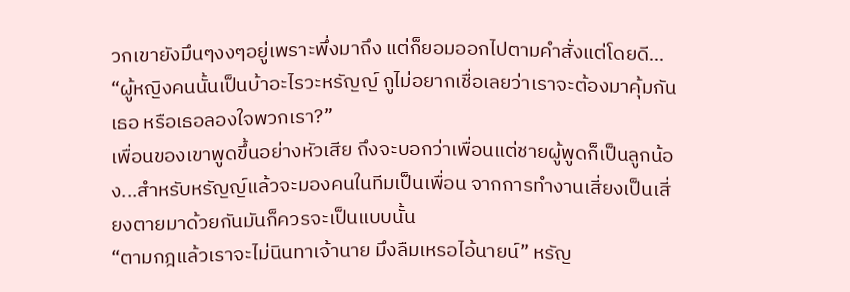วกเขายังมึนๆงงๆอยู่เพราะพึ่งมาถึง แต่ก็ยอมออกไปตามคำสั่งแต่โดยดี...
“ผู้หญิงคนนั้นเป็นบ้าอะไรวะหรัญญ์ กูไม่อยากเชื่อเลยว่าเราจะต้องมาคุ้มกันเธอ หรือเธอลองใจพวกเรา?”
เพื่อนของเขาพูดขึ้นอย่างหัวเสีย ถึงจะบอกว่าเพื่อนแต่ชายผู้พูดก็เป็นลูกน้อง...สำหรับหรัญญ์แล้วจะมองคนในทีมเป็นเพื่อน จากการทำงานเสี่ยงเป็นเสี่ยงตายมาด้วยกันมันก็ควรจะเป็นแบบนั้น
“ตามกฎแล้วเราจะไม่นินทาเจ้านาย มึงลืมเหรอไอ้นายน์” หรัญ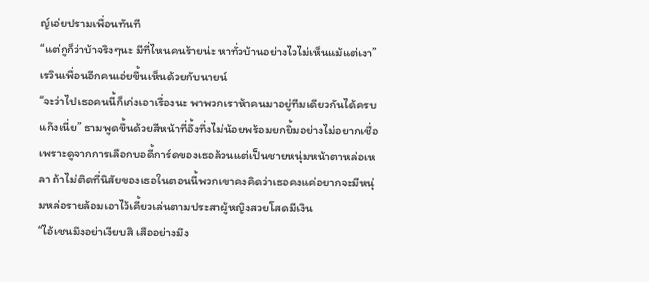ญ์เอ่ยปรามเพื่อนทันที
“แต่กูก็ว่าบ้าจริงๆนะ มีที่ไหนคนร้ายน่ะ หาทั่วบ้านอย่างไวไม่เห็นแม้แต่เงา” เรวินเพื่อนอีกคนเอ่ยขึ้นเห็นด้วยกับนายน์
“จะว่าไปเธอคนนี้ก็เก่งเอาเรื่องนะ พาพวกเราห้าคนมาอยู่ทีมเดียวกันได้ครบแก๊งเนี่ย” ธามพูดขึ้นด้วยสีหน้าที่อึ้งทึ่งไม่น้อยพร้อมยกยิ้มอย่างไม่อยากเชื่อ เพราะดูจากการเลือกบอดี้การ์ดของเธอล้วนแต่เป็นชายหนุ่มหน้าตาหล่อเหลา ถ้าไม่ติดที่นิสัยของเธอในตอนนี้พวกเขาคงคิดว่าเธอคงแค่อยากจะมีหนุ่มหล่อรายล้อมเอาไว้เคี้ยวเล่นตามประสาผู้หญิงสวยโสดมีเงิน
“ไอ้เชนมึงอย่าเงียบสิ เสืออย่างมึง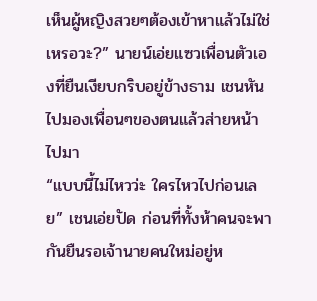เห็นผู้หญิงสวยๆต้องเข้าหาแล้วไม่ใช่เหรอวะ?” นายน์เอ่ยแซวเพื่อนตัวเองที่ยืนเงียบกริบอยู่ข้างธาม เชนหันไปมองเพื่อนๆของตนแล้วส่ายหน้าไปมา
“แบบนี้ไม่ไหวว่ะ ใครไหวไปก่อนเลย” เชนเอ่ยปัด ก่อนที่ทั้งห้าคนจะพากันยืนรอเจ้านายคนใหม่อยู่ห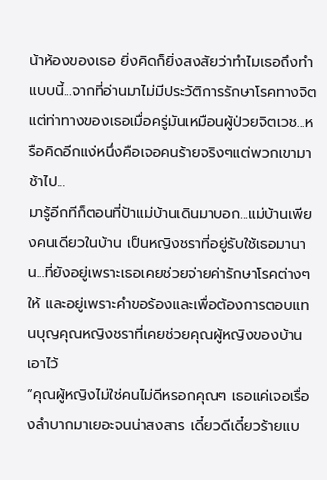น้าห้องของเธอ ยิ่งคิดก็ยิ่งสงสัยว่าทำไมเธอถึงทำแบบนี้...จากที่อ่านมาไม่มีประวัติการรักษาโรคทางจิต แต่ท่าทางของเธอเมื่อครู่มันเหมือนผู้ป่วยจิตเวช...หรือคิดอีกแง่หนึ่งคือเจอคนร้ายจริงๆแต่พวกเขามาช้าไป...
มารู้อีกทีก็ตอนที่ป้าแม่บ้านเดินมาบอก...แม่บ้านเพียงคนเดียวในบ้าน เป็นหญิงชราที่อยู่รับใช้เธอมานาน...ที่ยังอยู่เพราะเธอเคยช่วยจ่ายค่ารักษาโรคต่างๆให้ และอยู่เพราะคำขอร้องและเพื่อต้องการตอบแทนบุญคุณหญิงชราที่เคยช่วยคุณผู้หญิงของบ้านเอาไว้
“คุณผู้หญิงไม่ใช่คนไม่ดีหรอกคุณๆ เธอแค่เจอเรื่องลำบากมาเยอะจนน่าสงสาร เดี๋ยวดีเดี๋ยวร้ายแบ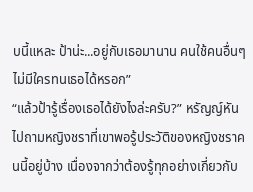บนี้แหละ ป้าน่ะ...อยู่กับเธอมานาน คนใช้คนอื่นๆไม่มีใครทนเธอได้หรอก”
“แล้วป้ารู้เรื่องเธอได้ยังไงล่ะครับ?” หรัญญ์หันไปถามหญิงชราที่เขาพอรู้ประวัติของหญิงชราคนนี้อยู่บ้าง เนื่องจากว่าต้องรู้ทุกอย่างเกี่ยวกับ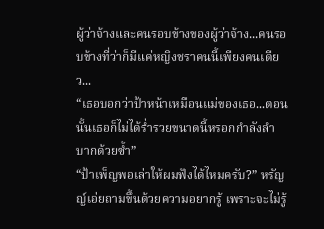ผู้ว่าจ้างและคนรอบข้างของผู้ว่าจ้าง...คนรอบข้างที่ว่าก็มีแค่หญิงชราคนนี้เพียงคนเดียว...
“เธอบอกว่าป้าหน้าเหมือนแม่ของเธอ...ตอนนั้นเธอก็ไม่ได้ร่ำรวยขนาดนี้หรอกกำลังลำบากด้วยซ้ำ”
“ป้าเพ็ญพอเล่าให้ผมฟังได้ไหมครับ?” หรัญญ์เอ่ยถามขึ้นด้วยความอยากรู้ เพราะจะไม่รู้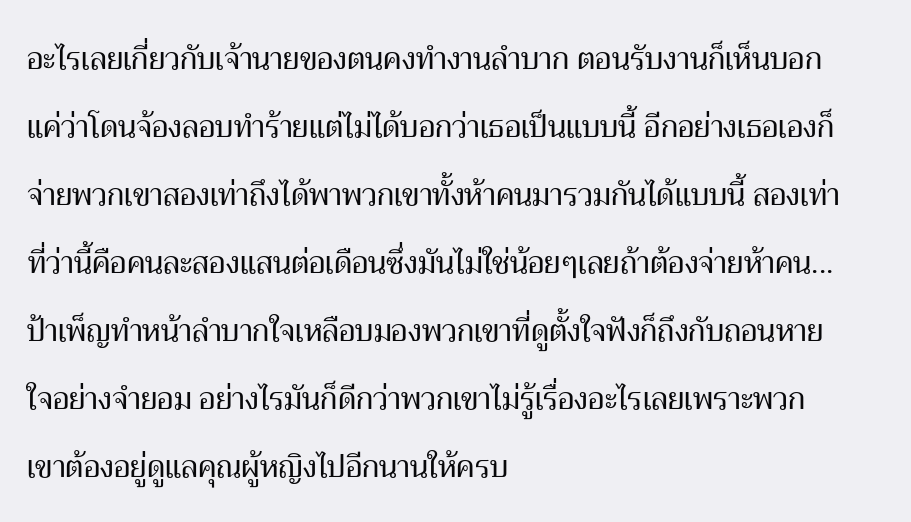อะไรเลยเกี่ยวกับเจ้านายของตนคงทำงานลำบาก ตอนรับงานก็เห็นบอกแค่ว่าโดนจ้องลอบทำร้ายแต่ไม่ได้บอกว่าเธอเป็นแบบนี้ อีกอย่างเธอเองก็จ่ายพวกเขาสองเท่าถึงได้พาพวกเขาทั้งห้าคนมารวมกันได้แบบนี้ สองเท่าที่ว่านี้คือคนละสองแสนต่อเดือนซึ่งมันไม่ใช่น้อยๆเลยถ้าต้องจ่ายห้าคน...
ป้าเพ็ญทำหน้าลำบากใจเหลือบมองพวกเขาที่ดูตั้งใจฟังก็ถึงกับถอนหายใจอย่างจำยอม อย่างไรมันก็ดีกว่าพวกเขาไม่รู้เรื่องอะไรเลยเพราะพวกเขาต้องอยู่ดูแลคุณผู้หญิงไปอีกนานให้ครบ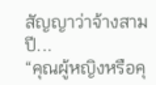สัญญาว่าจ้างสามปี...
“คุณผู้หญิงหรือคุ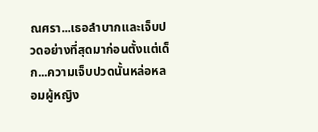ณศรา...เธอลำบากและเจ็บปวดอย่างที่สุดมาก่อนตั้งแต่เด็ก...ความเจ็บปวดนั้นหล่อหลอมผู้หญิง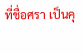ที่ชื่อศรา เป็นคุ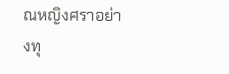ณหญิงศราอย่างทุ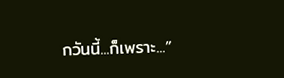กวันนี้...ก็เพราะ...”